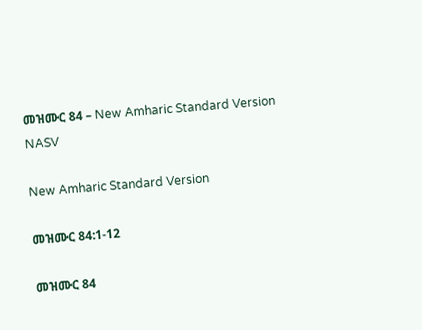መዝሙር 84 – New Amharic Standard Version NASV

New Amharic Standard Version

መዝሙር 84:1-12

መዝሙር 84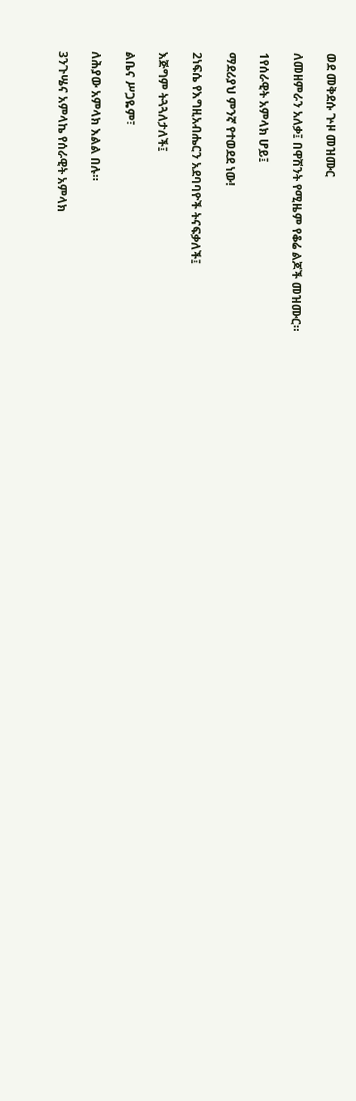ወደ መቅደሱ ጕዞ መዝሙር

ለመዘምራን አለቃ፤ በዋሽንት የሚዜም የቆሬ ልጆች መዝሙር።

1የሰራዊት አምላክ ሆይ፤

ማደሪያህ ምንኛ የተወደደ ነው!

2ነፍሴ የእግዚአብሔርን አደባባዮች ትናፍቃለች፤

እጅግም ትጓጓለታለች፤

ልቤና ሥጋዬም፣

ለሕያው አምላክ እልል በሉ።

3ንጉሤና አምላኬ የሰራዊት አምላክ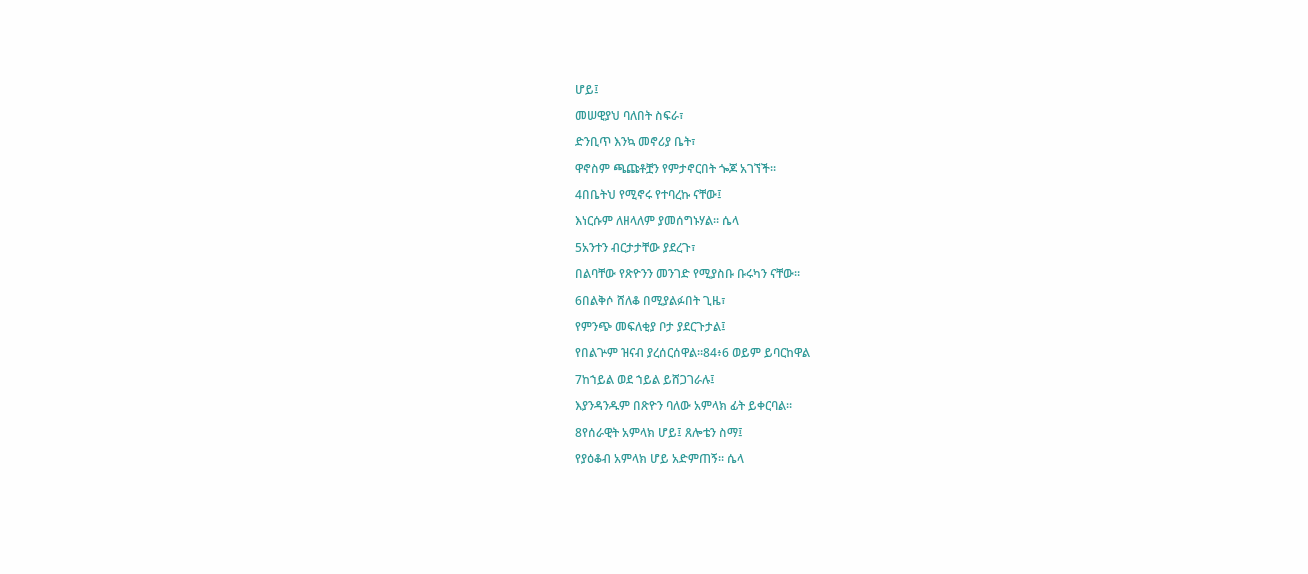ሆይ፤

መሠዊያህ ባለበት ስፍራ፣

ድንቢጥ እንኳ መኖሪያ ቤት፣

ዋኖስም ጫጩቶቿን የምታኖርበት ጐጆ አገኘች።

4በቤትህ የሚኖሩ የተባረኩ ናቸው፤

እነርሱም ለዘላለም ያመሰግኑሃል። ሴላ

5አንተን ብርታታቸው ያደረጉ፣

በልባቸው የጽዮንን መንገድ የሚያስቡ ቡሩካን ናቸው።

6በልቅሶ ሸለቆ በሚያልፉበት ጊዜ፣

የምንጭ መፍለቂያ ቦታ ያደርጉታል፤

የበልጕም ዝናብ ያረሰርሰዋል።84፥6 ወይም ይባርከዋል

7ከኀይል ወደ ኀይል ይሸጋገራሉ፤

እያንዳንዱም በጽዮን ባለው አምላክ ፊት ይቀርባል።

8የሰራዊት አምላክ ሆይ፤ ጸሎቴን ስማ፤

የያዕቆብ አምላክ ሆይ አድምጠኝ። ሴላ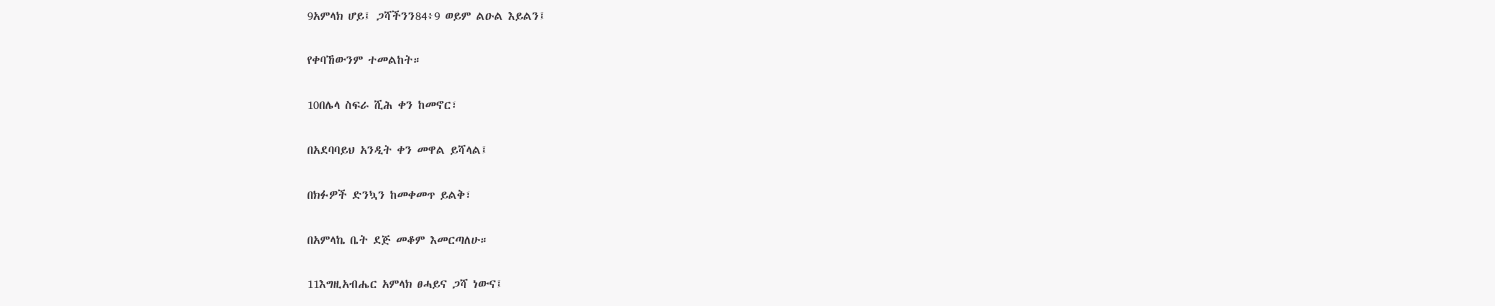9አምላክ ሆይ፤ ጋሻችንን84፥9 ወይም ልዑል እይልን፤

የቀባኸውንም ተመልከት።

10በሌላ ስፍራ ሺሕ ቀን ከመኖር፣

በአደባባይህ አንዲት ቀን መዋል ይሻላል፤

በክፉዎች ድንኳን ከመቀመጥ ይልቅ፣

በአምላኬ ቤት ደጅ መቆም እመርጣለሁ።

11እግዚአብሔር አምላክ ፀሓይና ጋሻ ነውና፤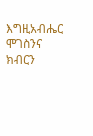እግዚአብሔር ሞገስንና ክብርን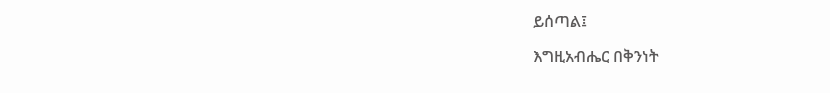ይሰጣል፤

እግዚአብሔር በቅንነት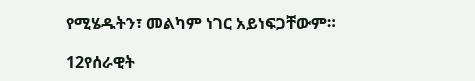የሚሄዱትን፣ መልካም ነገር አይነፍጋቸውም።

12የሰራዊት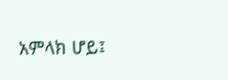አምላክ ሆይ፤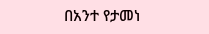በአንተ የታመነ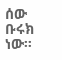ሰው ቡሩክ ነው።